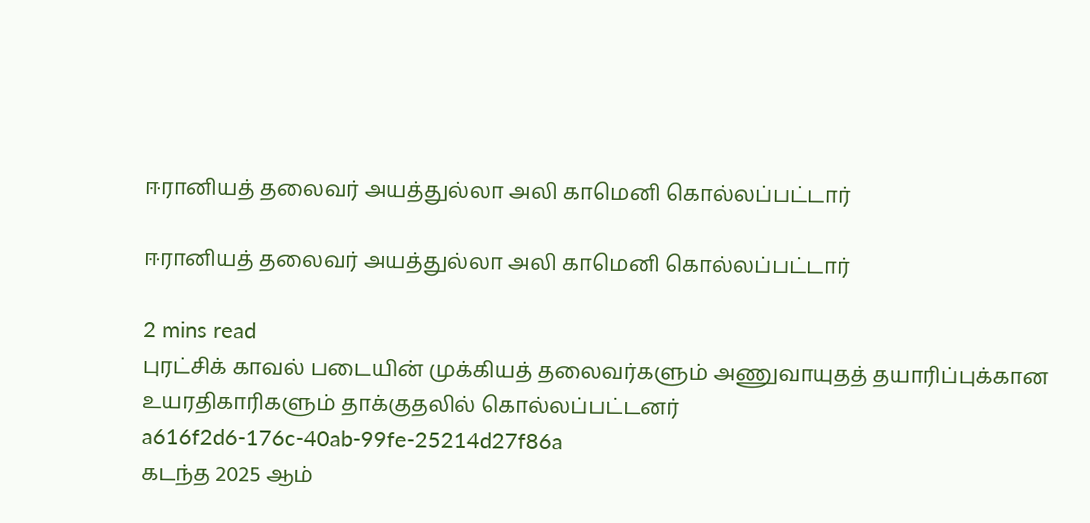ஈரானியத் தலைவர் அயத்துல்லா அலி காமெனி கொல்லப்பட்டார்

ஈரானியத் தலைவர் அயத்துல்லா அலி காமெனி கொல்லப்பட்டார்

2 mins read
புரட்சிக் காவல் படையின் முக்கியத் தலைவர்களும் அணுவாயுதத் தயாரிப்புக்கான உயரதிகாரிகளும் தாக்குதலில் கொல்லப்பட்டனர்
a616f2d6-176c-40ab-99fe-25214d27f86a
கடந்த 2025 ஆம்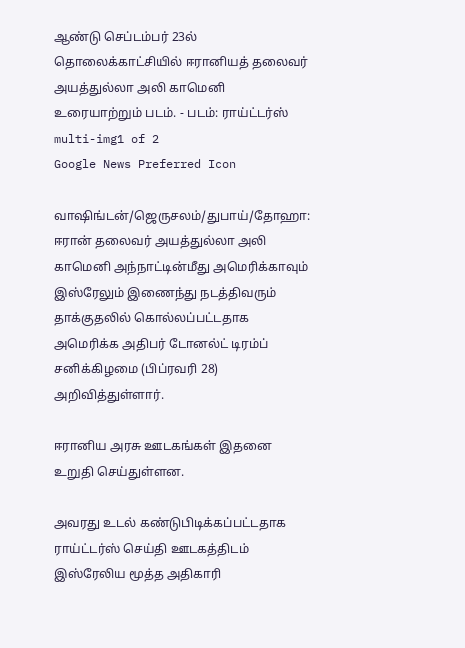ஆண்டு செப்டம்பர் 23ல் தொலைக்காட்சியில் ஈரானியத் தலைவர் அயத்துல்லா அலி காமெனி உரையாற்றும் படம். - படம்: ராய்ட்டர்ஸ்
multi-img1 of 2
Google News Preferred Icon

வாஷிங்டன்/ஜெருசலம்/துபாய்/தோஹா: ஈரான் தலைவர் அயத்துல்லா அலி காமெனி அந்நாட்டின்மீது அமெரிக்காவும் இஸ்ரேலும் இணைந்து நடத்திவரும் தாக்குதலில் கொல்லப்பட்டதாக அமெரிக்க அதிபர் டோனல்ட் டிரம்ப் சனிக்கிழமை (பிப்ரவரி 28) அறிவித்துள்ளார்.

ஈரானிய அரசு ஊடகங்கள் இதனை உறுதி செய்துள்ளன.

அவரது உடல் கண்டுபிடிக்கப்பட்டதாக ராய்ட்டர்ஸ் செய்தி ஊடகத்திடம் இஸ்ரேலிய மூத்த அதிகாரி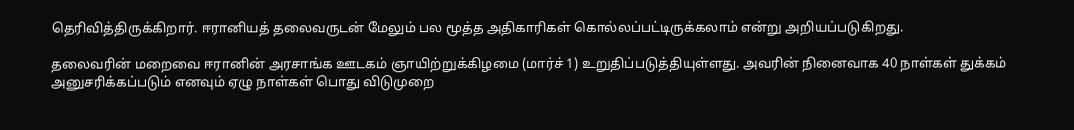தெரிவித்திருக்கிறார். ஈரானியத் தலைவருடன் மேலும் பல மூத்த அதிகாரிகள் கொல்லப்பட்டிருக்கலாம் என்று அறியப்படுகிறது.

தலைவரின் மறைவை ஈரானின் அரசாங்க ஊடகம் ஞாயிற்றுக்கிழமை (மார்ச் 1) உறுதிப்படுத்தியுள்ளது. அவரின் நினைவாக 40 நாள்கள் துக்கம் அனுசரிக்கப்படும் எனவும் ஏழு நாள்கள் பொது விடுமுறை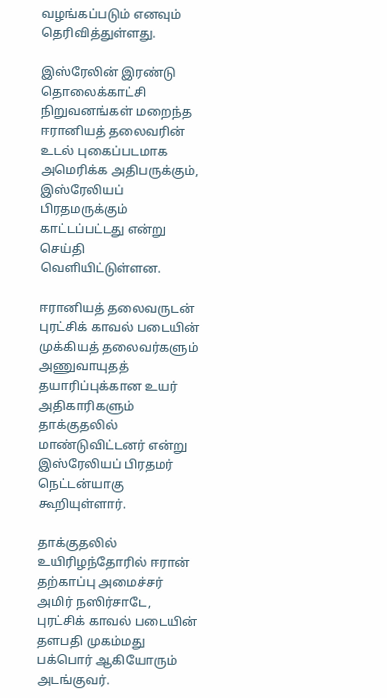வழங்கப்படும் எனவும் தெரிவித்துள்ளது.

இஸ்ரேலின் இரண்டு தொலைக்காட்சி நிறுவனங்கள் மறைந்த ஈரானியத் தலைவரின் உடல் புகைப்படமாக அமெரிக்க அதிபருக்கும், இஸ்ரேலியப் பிரதமருக்கும் காட்டப்பட்டது என்று செய்தி வெளியிட்டுள்ளன.

ஈரானியத் தலைவருடன் புரட்சிக் காவல் படையின் முக்கியத் தலைவர்களும் அணுவாயுதத் தயாரிப்புக்கான உயர் அதிகாரிகளும் தாக்குதலில் மாண்டுவிட்டனர் என்று இஸ்ரேலியப் பிரதமர் நெட்டன்யாகு கூறியுள்ளார்.

தாக்குதலில் உயிரிழந்தோரில் ஈரான் தற்காப்பு அமைச்சர் அமிர் நஸிர்சாடே, புரட்சிக் காவல் படையின் தளபதி முகம்மது பக்பொர் ஆகியோரும் அடங்குவர்.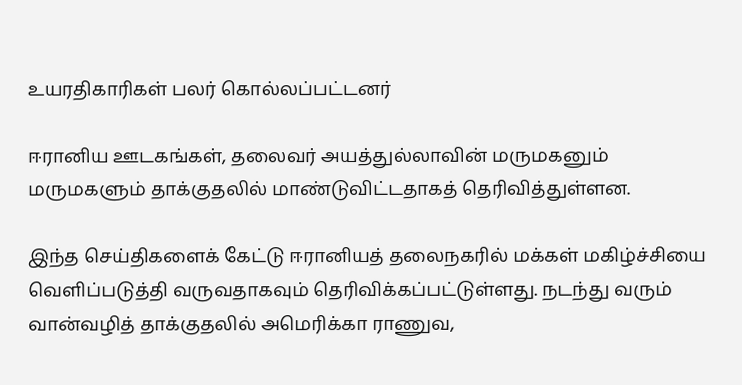உயரதிகாரிகள் பலர் கொல்லப்பட்டனர்

ஈரானிய ஊடகங்கள், தலைவர் அயத்துல்லாவின் மருமகனும் மருமகளும் தாக்குதலில் மாண்டுவிட்டதாகத் தெரிவித்துள்ளன.

இந்த செய்திகளைக் கேட்டு ஈரானியத் தலைநகரில் மக்கள் மகிழ்ச்சியை வெளிப்படுத்தி வருவதாகவும் தெரிவிக்கப்பட்டுள்ளது. நடந்து வரும் வான்வழித் தாக்குதலில் அமெரிக்கா ராணுவ,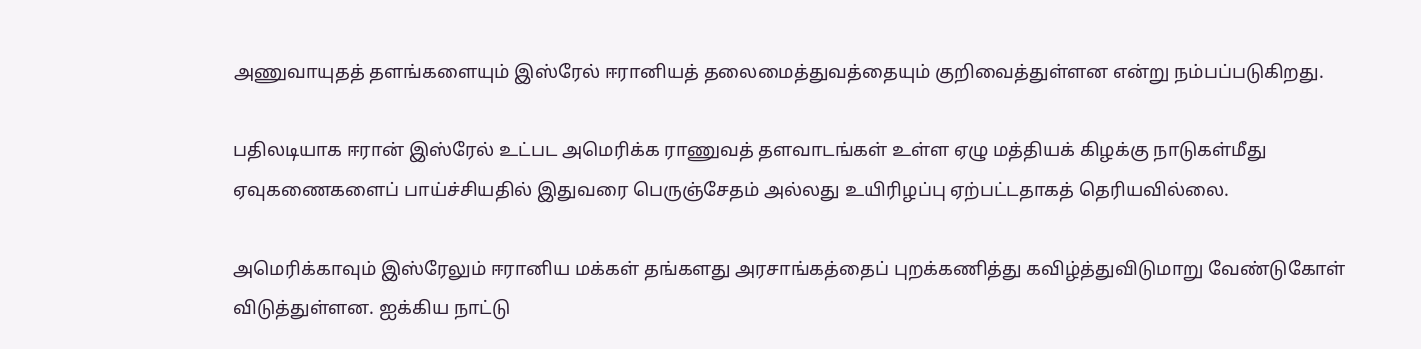அணுவாயுதத் தளங்களையும் இஸ்ரேல் ஈரானியத் தலைமைத்துவத்தையும் குறிவைத்துள்ளன என்று நம்பப்படுகிறது.

பதிலடியாக ஈரான் இஸ்ரேல் உட்பட அமெரிக்க ராணுவத் தளவாடங்கள் உள்ள ஏழு மத்தியக் கிழக்கு நாடுகள்மீது ஏவுகணைகளைப் பாய்ச்சியதில் இதுவரை பெருஞ்சேதம் அல்லது உயிரிழப்பு ஏற்பட்டதாகத் தெரியவில்லை.

அமெரிக்காவும் இஸ்ரேலும் ஈரானிய மக்கள் தங்களது அரசாங்கத்தைப் புறக்கணித்து கவிழ்த்துவிடுமாறு வேண்டுகோள் விடுத்துள்ளன. ஐக்கிய நாட்டு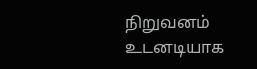நிறுவனம் உடனடியாக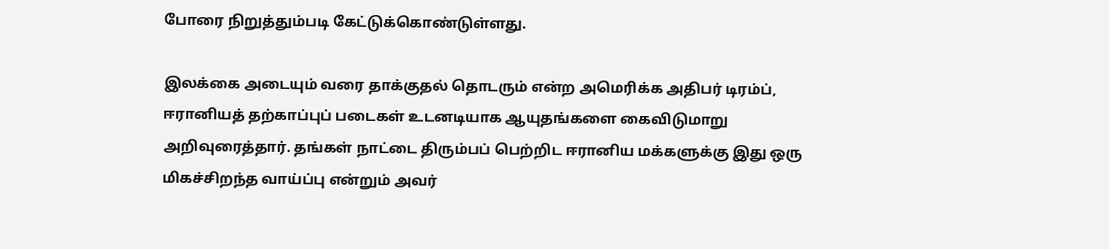போரை நிறுத்தும்படி கேட்டுக்கொண்டுள்ளது.

இலக்கை அடையும் வரை தாக்குதல் தொடரும் என்ற அமெரிக்க அதிபர் டிரம்ப், ஈரானியத் தற்காப்புப் படைகள் உடனடியாக ஆயுதங்களை கைவிடுமாறு அறிவுரைத்தார். தங்கள் நாட்டை திரும்பப் பெற்றிட ஈரானிய மக்களுக்கு இது ஒரு மிகச்சிறந்த வாய்ப்பு என்றும் அவர்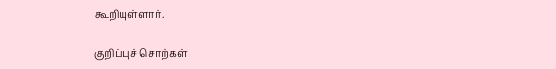கூறியுள்ளார்.

குறிப்புச் சொற்கள்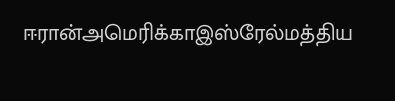ஈரான்அமெரிக்காஇஸ்‌ரேல்மத்திய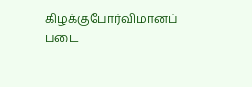கிழக்குபோர்விமானப் படை